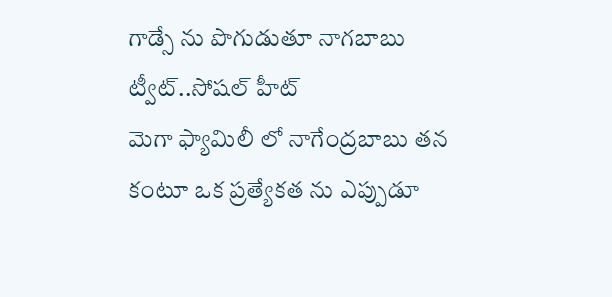గాడ్సే ను పొగుడుతూ నాగబాబు ట్వీట్..సోషల్ హీట్
మెగా ఫ్యామిలీ లో నాగేంద్రబాబు తన కంటూ ఒక ప్రత్యేకత ను ఎప్పుడూ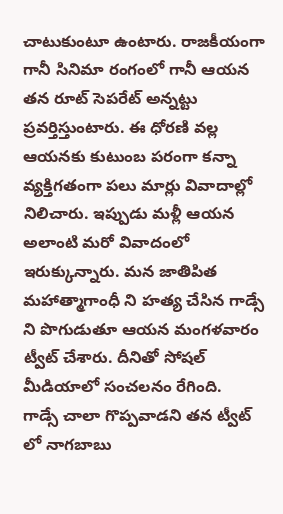చాటుకుంటూ ఉంటారు. రాజకీయంగా గానీ సినిమా రంగంలో గానీ ఆయన తన రూట్ సెపరేట్ అన్నట్టు ప్రవర్తిస్తుంటారు. ఈ ధోరణి వల్ల ఆయనకు కుటుంబ పరంగా కన్నా వ్యక్తిగతంగా పలు మార్లు వివాదాల్లో నిలిచారు. ఇప్పుడు మళ్లీ ఆయన అలాంటి మరో వివాదంలో ఇరుక్కున్నారు. మన జాతిపిత మహాత్మాగాంధీ ని హత్య చేసిన గాడ్సే ని పొగుడుతూ ఆయన మంగళవారం ట్వీట్ చేశారు. దీనితో సోషల్ మీడియాలో సంచలనం రేగింది.
గాడ్సే చాలా గొప్పవాడని తన ట్వీట్ లో నాగబాబు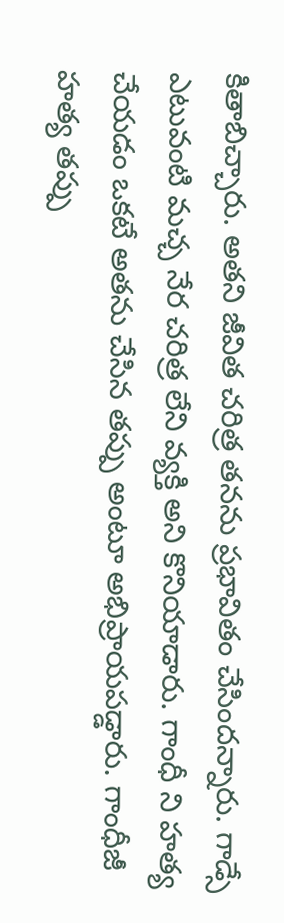కితాబిచ్చారు. అతని జీవిత చరిత్ర తనను ప్రభావితం చేసిందన్నారు. గాడ్సే ఎటువంటి మచ్చ నేర చరిత్ర లేని వ్యక్తి అని కొనియాడారు. గాంధీ ని హత్య చేయడం ఒకటే అతను చేసిన తప్పు అంటూ అభిప్రాయపడ్డారు. గాంధీజీ హత్య తప్పు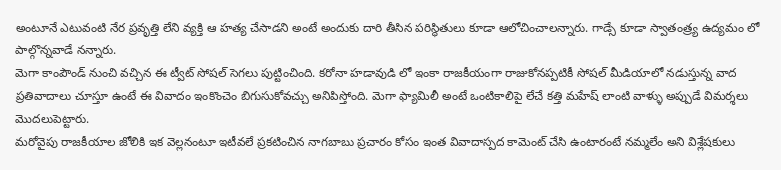అంటూనే ఎటువంటి నేర ప్రవృత్తి లేని వ్యక్తి ఆ హత్య చేసాడని అంటే అందుకు దారి తీసిన పరిస్థితులు కూడా ఆలోచించాలన్నారు. గాడ్సే కూడా స్వాతంత్ర్య ఉద్యమం లో పాల్గొన్నవాడే నన్నారు.
మెగా కాంపౌండ్ నుంచి వచ్చిన ఈ ట్వీట్ సోషల్ సెగలు పుట్టించింది. కరోనా హడావుడి లో ఇంకా రాజకీయంగా రాజుకోనప్పటికీ సోషల్ మీడియాలో నడుస్తున్న వాద ప్రతివాదాలు చూస్తూ ఉంటే ఈ వివాదం ఇంకొంచెం బిగుసుకోవచ్చు అనిపిస్తోంది. మెగా ఫ్యామిలీ అంటే ఒంటికాలిపై లేచే కత్తి మహేష్ లాంటి వాళ్ళు అప్పుడే విమర్శలు మొదలుపెట్టారు.
మరోవైపు రాజకీయాల జోలికి ఇక వెల్లనంటూ ఇటీవలే ప్రకటించిన నాగబాబు ప్రచారం కోసం ఇంత వివాదాస్పద కామెంట్ చేసి ఉంటారంటే నమ్మలేం అని విశ్లేషకులు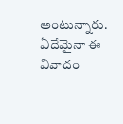అంటున్నారు. ఏదేమైనా ఈ వివాదం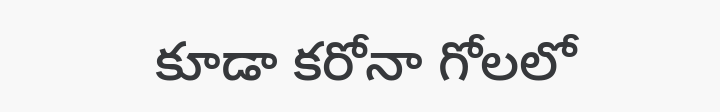కూడా కరోనా గోలలో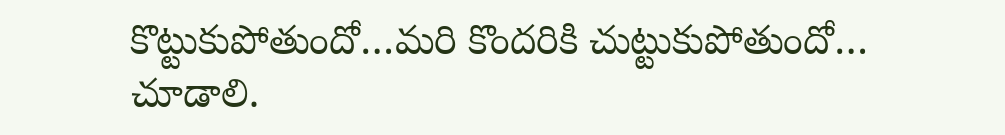కొట్టుకుపోతుందో…మరి కొందరికి చుట్టుకుపోతుందో… చూడాలి.